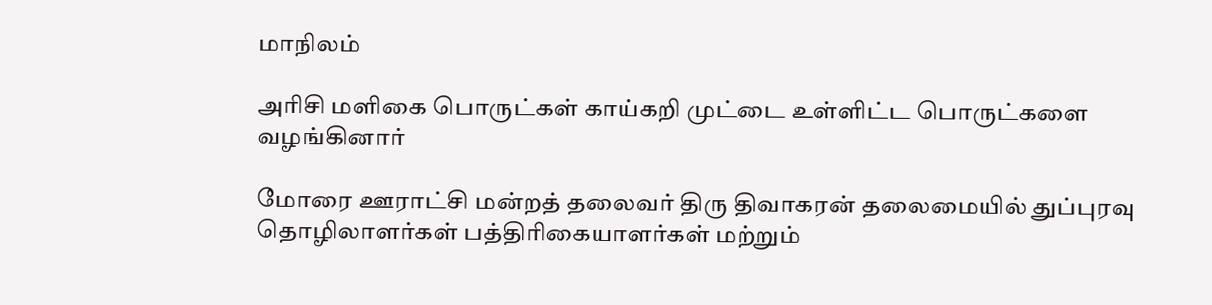மாநிலம்

அரிசி மளிகை பொருட்கள் காய்கறி முட்டை உள்ளிட்ட பொருட்களை வழங்கினார்

மோரை ஊராட்சி மன்றத் தலைவர் திரு திவாகரன் தலைமையில் துப்புரவு தொழிலாளர்கள் பத்திரிகையாளர்கள் மற்றும்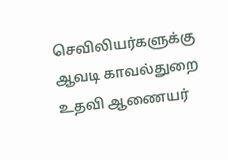செவிலியர்களுக்கு ஆவடி காவல்துறை உதவி ஆணையர்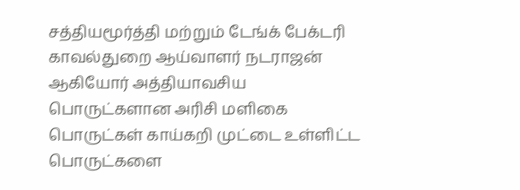சத்தியமூர்த்தி மற்றும் டேங்க் பேக்டரி காவல்துறை ஆய்வாளர் நடராஜன் ஆகியோர் அத்தியாவசிய பொருட்களான அரிசி மளிகை பொருட்கள் காய்கறி முட்டை உள்ளிட்ட பொருட்களை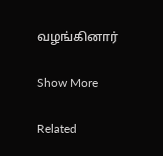வழங்கினார்

Show More

Related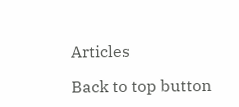Articles

Back to top button